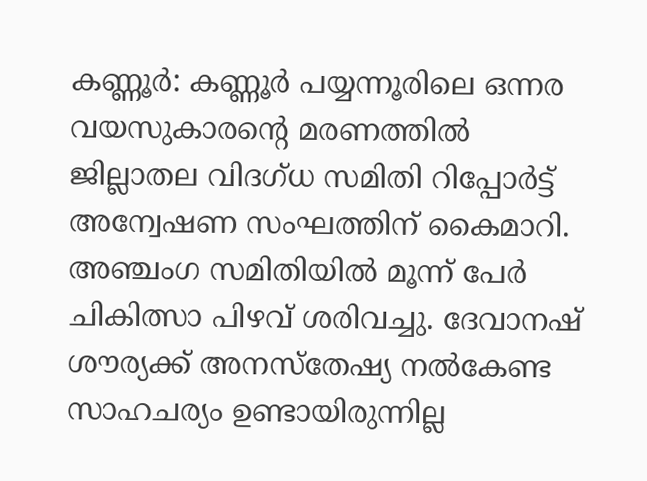കണ്ണൂർ: കണ്ണൂർ പയ്യന്നൂരിലെ ഒന്നര വയസുകാരന്റെ മരണത്തിൽ ജില്ലാതല വിദഗ്ധ സമിതി റിപ്പോർട്ട് അന്വേഷണ സംഘത്തിന് കൈമാറി. അഞ്ചംഗ സമിതിയിൽ മൂന്ന് പേർ ചികിത്സാ പിഴവ് ശരിവച്ചു. ദേവാനഷ് ശൗര്യക്ക് അനസ്തേഷ്യ നൽകേണ്ട സാഹചര്യം ഉണ്ടായിരുന്നില്ല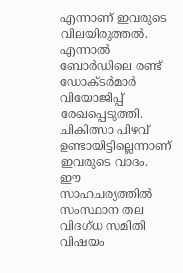എന്നാണ് ഇവരുടെ വിലയിരുത്തൽ. എന്നാൽ ബോർഡിലെ രണ്ട്
ഡോക്ടർമാർ വിയോജിപ്പ് രേഖപ്പെടുത്തി. ചികിത്സാ പിഴവ് ഉണ്ടായിട്ടില്ലെന്നാണ് ഇവരുടെ വാദം. ഈ സാഹചര്യത്തിൽ സംസ്ഥാന തല വിദഗ്ധ സമിതി വിഷയം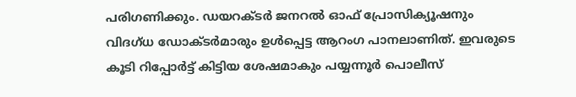പരിഗണിക്കും. ഡയറക്ടർ ജനറൽ ഓഫ് പ്രോസിക്യൂഷനും വിദഗ്ധ ഡോക്ടർമാരും ഉൾപ്പെട്ട ആറംഗ പാനലാണിത്. ഇവരുടെ കൂടി റിപ്പോർട്ട് കിട്ടിയ ശേഷമാകും പയ്യന്നൂർ പൊലീസ്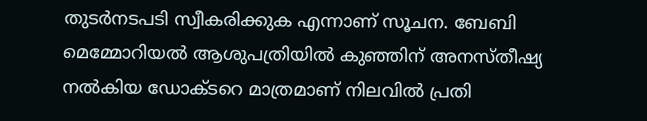തുടർനടപടി സ്വീകരിക്കുക എന്നാണ് സൂചന. ബേബി മെമ്മോറിയൽ ആശുപത്രിയിൽ കുഞ്ഞിന് അനസ്തീഷ്യ നൽകിയ ഡോക്ടറെ മാത്രമാണ് നിലവിൽ പ്രതി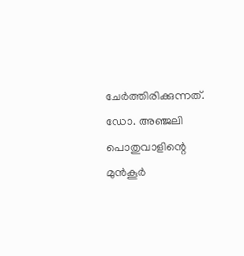ചേർത്തിരിക്കുന്നത്. ഡോ. അഞ്ജലി പൊതുവാളിന്റെ മുൻകൂർ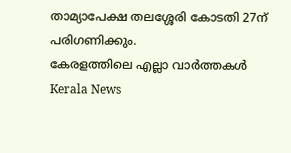താമ്യാപേക്ഷ തലശ്ശേരി കോടതി 27ന് പരിഗണിക്കും.
കേരളത്തിലെ എല്ലാ വാർത്തകൾ Kerala News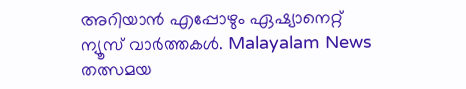അറിയാൻ എപ്പോഴും ഏഷ്യാനെറ്റ് ന്യൂസ് വാർത്തകൾ. Malayalam News തത്സമയ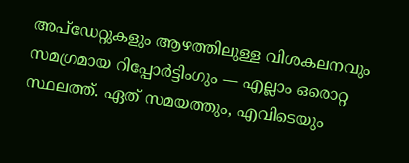അപ്ഡേറ്റുകളും ആഴത്തിലുള്ള വിശകലനവും സമഗ്രമായ റിപ്പോർട്ടിംഗും — എല്ലാം ഒരൊറ്റ സ്ഥലത്ത്. ഏത് സമയത്തും, എവിടെയും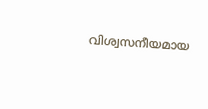വിശ്വസനീയമായ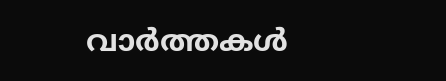വാർത്തകൾ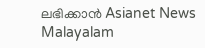ലഭിക്കാൻ Asianet News Malayalam